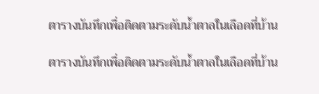ตารางบันทึกเพื่อติดตามระดับน้ำตาลในเลือดที่บ้าน

ตารางบันทึกเพื่อติดตามระดับน้ำตาลในเลือดที่บ้าน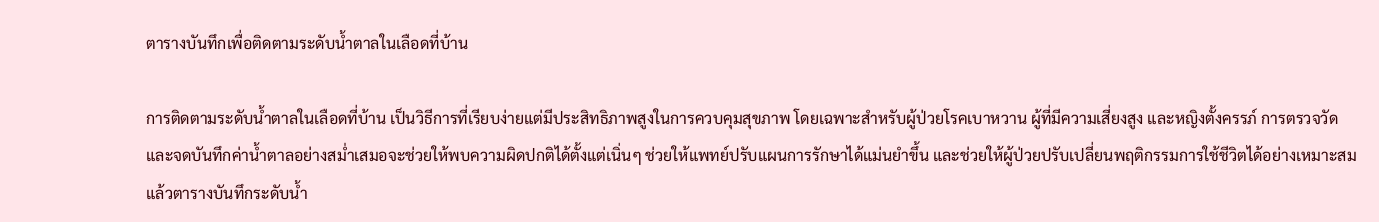ตารางบันทึกเพื่อติดตามระดับน้ำตาลในเลือดที่บ้าน

การติดตามระดับน้ำตาลในเลือดที่บ้าน เป็นวิธีการที่เรียบง่ายแต่มีประสิทธิภาพสูงในการควบคุมสุขภาพ โดยเฉพาะสำหรับผู้ป่วยโรคเบาหวาน ผู้ที่มีความเสี่ยงสูง และหญิงตั้งครรภ์ การตรวจวัดและจดบันทึกค่าน้ำตาลอย่างสม่ำเสมอจะช่วยให้พบความผิดปกติได้ตั้งแต่เนิ่นๆ ช่วยให้แพทย์ปรับแผนการรักษาได้แม่นยำขึ้น และช่วยให้ผู้ป่วยปรับเปลี่ยนพฤติกรรมการใช้ชีวิตได้อย่างเหมาะสม แล้วตารางบันทึกระดับน้ำ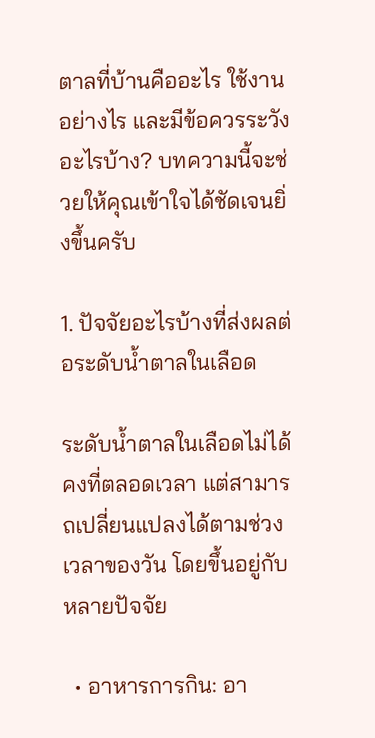ตาลที่บ้านคืออะไร ใช้งานอย่างไร และมีข้อควรระวังอะไรบ้าง? บทความนี้จะช่วยให้คุณเข้าใจได้ชัดเจนยิ่งขึ้นครับ

1. ปัจจัยอะไรบ้างที่ส่งผลต่อระดับน้ำตาลในเลือด

ระดับน้ำตาลในเลือดไม่ได้คงที่ตลอดเวลา แต่สามารถเปลี่ยนแปลงได้ตามช่วงเวลาของวัน โดยขึ้นอยู่กับหลายปัจจัย

  • อาหารการกิน: อา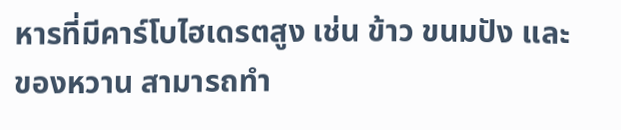หารที่มีคาร์โบไฮเดรตสูง เช่น ข้าว ขนมปัง และของหวาน สามารถทำ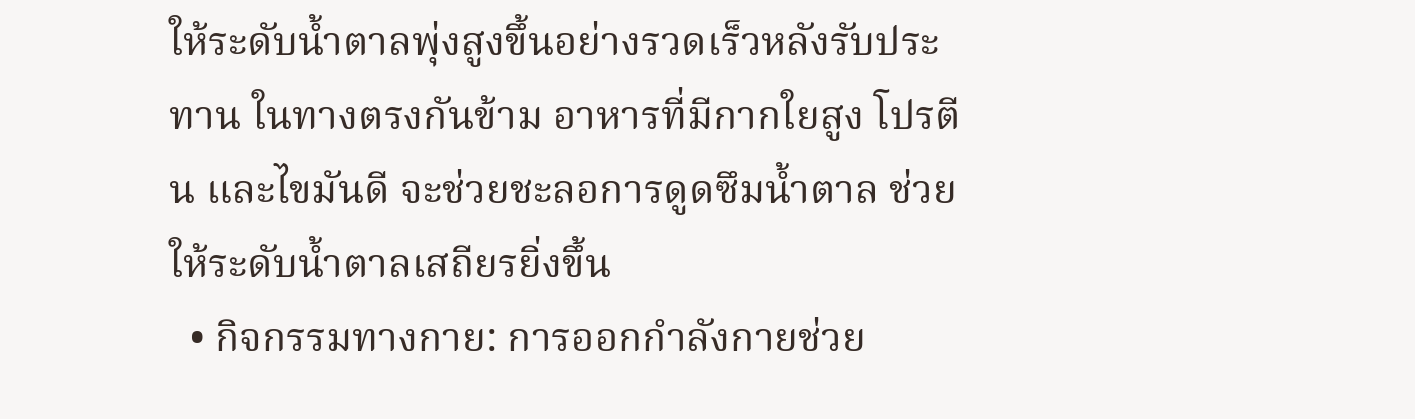ให้ระดับน้ำตาลพุ่งสูงขึ้นอย่างรวดเร็วหลังรับประทาน ในทางตรงกันข้าม อาหารที่มีกากใยสูง โปรตีน และไขมันดี จะช่วยชะลอการดูดซึมน้ำตาล ช่วยให้ระดับน้ำตาลเสถียรยิ่งขึ้น
  • กิจกรรมทางกาย: การออกกำลังกายช่วย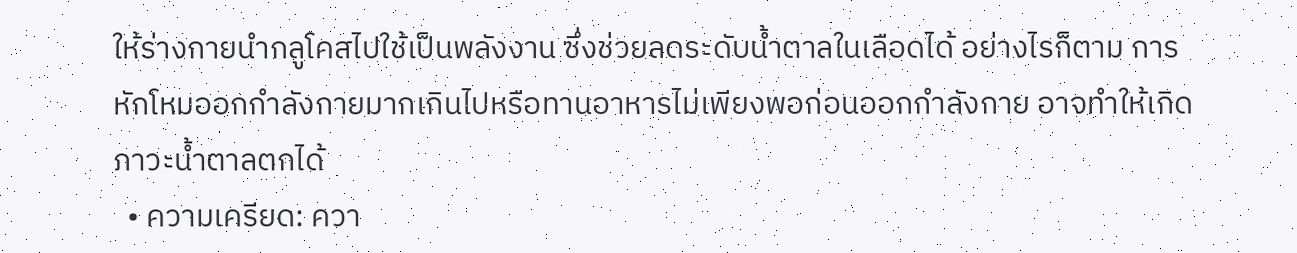ให้ร่างกายนำกลูโคสไปใช้เป็นพลังงาน ซึ่งช่วยลดระดับน้ำตาลในเลือดได้ อย่างไรก็ตาม การหักโหมออกกำลังกายมากเกินไปหรือทานอาหารไม่เพียงพอก่อนออกกำลังกาย อาจทำให้เกิดภาวะน้ำตาลตกได้
  • ความเครียด: ควา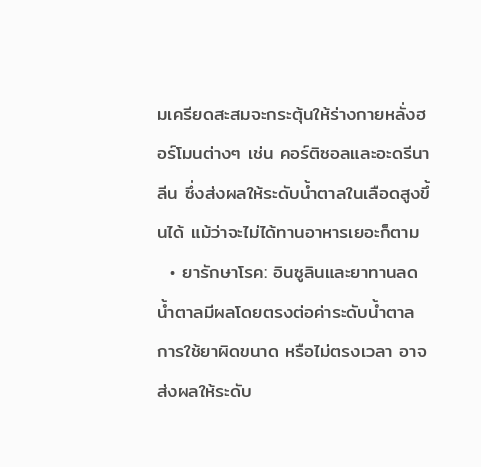มเครียดสะสมจะกระตุ้นให้ร่างกายหลั่งฮอร์โมนต่างๆ เช่น คอร์ติซอลและอะดรีนาลีน ซึ่งส่งผลให้ระดับน้ำตาลในเลือดสูงขึ้นได้ แม้ว่าจะไม่ได้ทานอาหารเยอะก็ตาม
  • ยารักษาโรค: อินซูลินและยาทานลดน้ำตาลมีผลโดยตรงต่อค่าระดับน้ำตาล การใช้ยาผิดขนาด หรือไม่ตรงเวลา อาจส่งผลให้ระดับ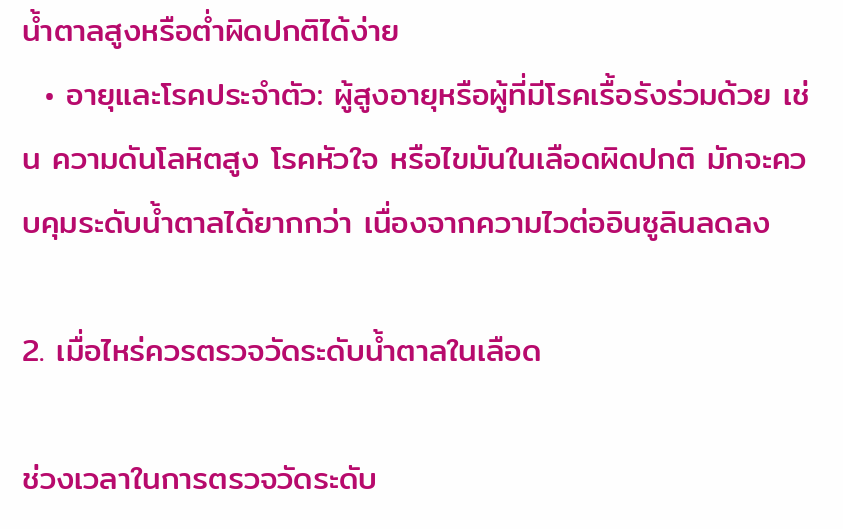น้ำตาลสูงหรือต่ำผิดปกติได้ง่าย
  • อายุและโรคประจำตัว: ผู้สูงอายุหรือผู้ที่มีโรคเรื้อรังร่วมด้วย เช่น ความดันโลหิตสูง โรคหัวใจ หรือไขมันในเลือดผิดปกติ มักจะควบคุมระดับน้ำตาลได้ยากกว่า เนื่องจากความไวต่ออินซูลินลดลง

2. เมื่อไหร่ควรตรวจวัดระดับน้ำตาลในเลือด

ช่วงเวลาในการตรวจวัดระดับ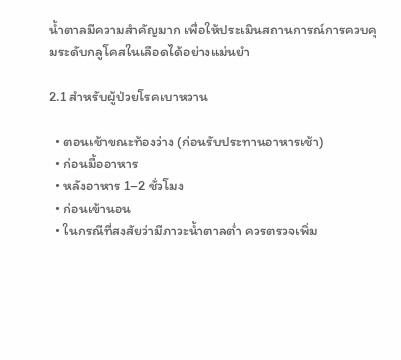น้ำตาลมีความสำคัญมาก เพื่อให้ประเมินสถานการณ์การควบคุมระดับกลูโคสในเลือดได้อย่างแม่นยำ

2.1 สำหรับผู้ป่วยโรคเบาหวาน

  • ตอนเช้าขณะท้องว่าง (ก่อนรับประทานอาหารเช้า)
  • ก่อนมื้ออาหาร
  • หลังอาหาร 1–2 ชั่วโมง
  • ก่อนเข้านอน
  • ในกรณีที่สงสัยว่ามีภาวะน้ำตาลต่ำ ควรตรวจเพิ่ม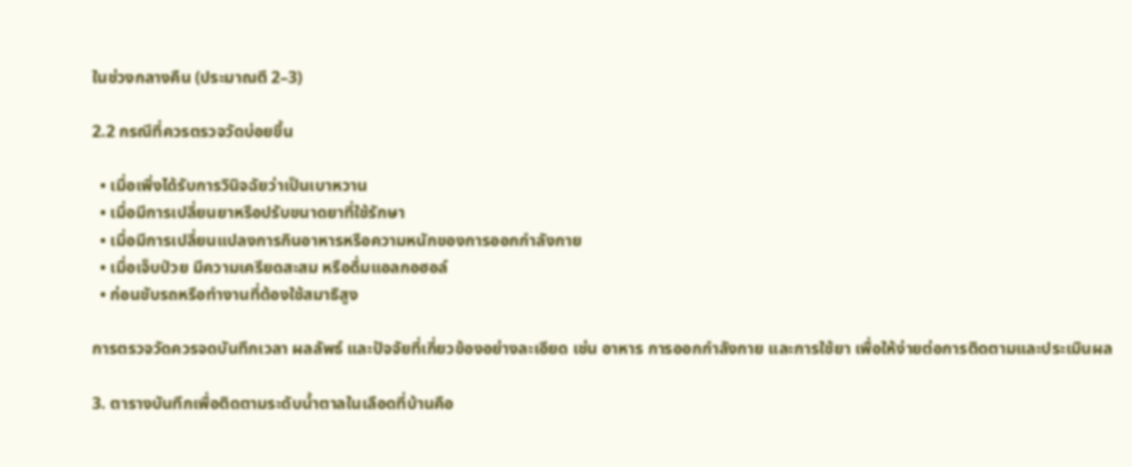ในช่วงกลางคืน (ประมาณตี 2–3)

2.2 กรณีที่ควรตรวจวัดบ่อยขึ้น

  • เมื่อเพิ่งได้รับการวินิจฉัยว่าเป็นเบาหวาน
  • เมื่อมีการเปลี่ยนยาหรือปรับขนาดยาที่ใช้รักษา
  • เมื่อมีการเปลี่ยนแปลงการกินอาหารหรือความหนักของการออกกำลังกาย
  • เมื่อเจ็บป่วย มีความเครียดสะสม หรือดื่มแอลกอฮอล์
  • ก่อนขับรถหรือทำงานที่ต้องใช้สมาธิสูง

การตรวจวัดควรจดบันทึกเวลา ผลลัพธ์ และปัจจัยที่เกี่ยวข้องอย่างละเอียด เช่น อาหาร การออกกำลังกาย และการใช้ยา เพื่อให้ง่ายต่อการติดตามและประเมินผล

3. ตารางบันทึกเพื่อติดตามระดับน้ำตาลในเลือดที่บ้านคือ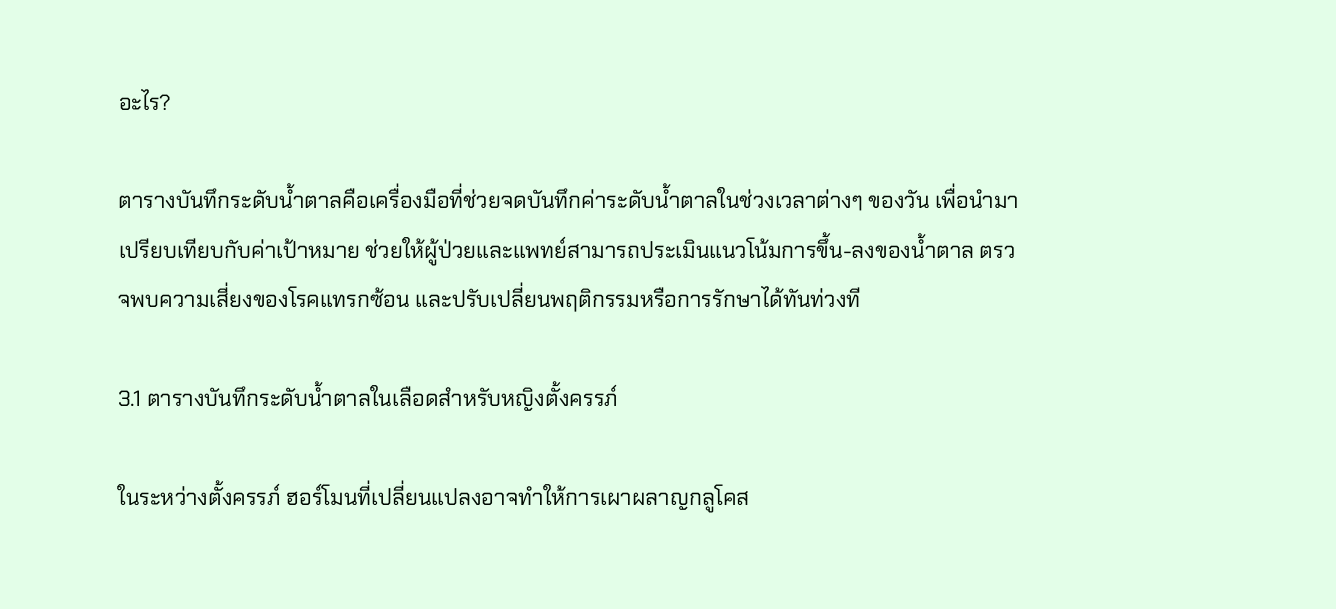อะไร?

ตารางบันทึกระดับน้ำตาลคือเครื่องมือที่ช่วยจดบันทึกค่าระดับน้ำตาลในช่วงเวลาต่างๆ ของวัน เพื่อนำมาเปรียบเทียบกับค่าเป้าหมาย ช่วยให้ผู้ป่วยและแพทย์สามารถประเมินแนวโน้มการขึ้น-ลงของน้ำตาล ตรวจพบความเสี่ยงของโรคแทรกซ้อน และปรับเปลี่ยนพฤติกรรมหรือการรักษาได้ทันท่วงที

3.1 ตารางบันทึกระดับน้ำตาลในเลือดสำหรับหญิงตั้งครรภ์

ในระหว่างตั้งครรภ์ ฮอร์โมนที่เปลี่ยนแปลงอาจทำให้การเผาผลาญกลูโคส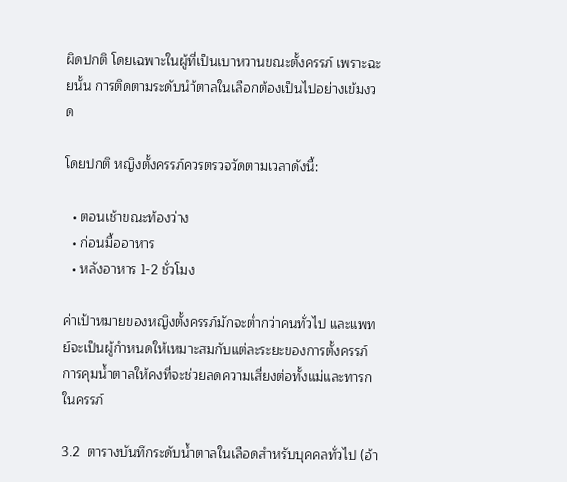ผิดปกติ โดยเฉพาะในผู้ที่เป็นเบาหวานขณะตั้งครรภ์ เพราะฉะยนั้น การติดตามระดับนำ้ตาลในเลือกต้องเป็นไปอย่างเข้มงวด

โดยปกติ หญิงตั้งครรภ์ควรตรวจวัดตามเวลาดังนี้:

  • ตอนเช้าขณะท้องว่าง
  • ก่อนมื้ออาหาร
  • หลังอาหาร 1-2 ชั่วโมง

ค่าเป้าหมายของหญิงตั้งครรภ์มักจะต่ำกว่าคนทั่วไป และแพทย์จะเป็นผู้กำหนดให้เหมาะสมกับแต่ละระยะของการตั้งครรภ์ การคุมน้ำตาลให้คงที่จะช่วยลดความเสี่ยงต่อทั้งแม่และทารกในครรภ์

3.2  ตารางบันทึกระดับน้ำตาลในเลือดสำหรับบุคคลทั่วไป (อ้า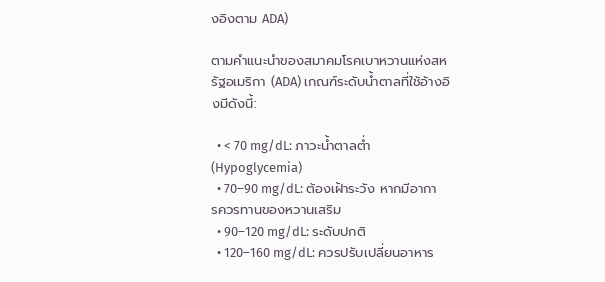งอิงตาม ADA)

ตามคำแนะนำของสมาคมโรคเบาหวานแห่งสหรัฐอเมริกา (ADA) เกณฑ์ระดับน้ำตาลที่ใช้อ้างอิงมีดังนี้:

  • < 70 mg/dL: ภาวะน้ำตาลต่ำ (Hypoglycemia)
  • 70–90 mg/dL: ต้องเฝ้าระวัง หากมีอาการควรทานของหวานเสริม
  • 90–120 mg/dL: ระดับปกติ
  • 120–160 mg/dL: ควรปรับเปลี่ยนอาหาร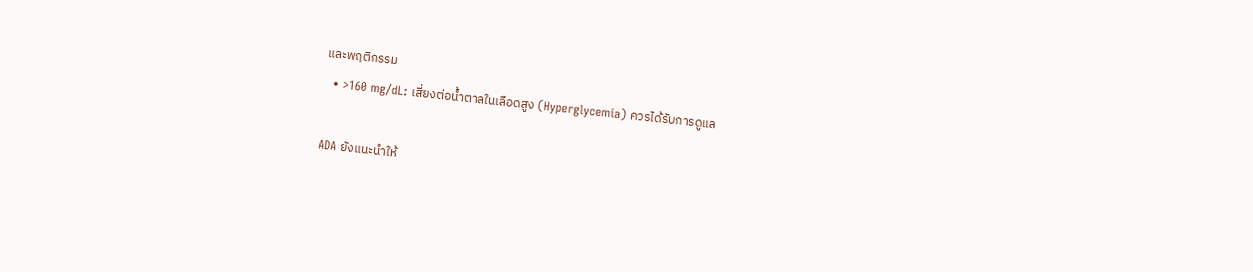และพฤติกรรม
  • >160 mg/dL: เสี่ยงต่อน้ำตาลในเลือดสูง (Hyperglycemia) ควรได้รับการดูแล

ADA ยังแนะนำให้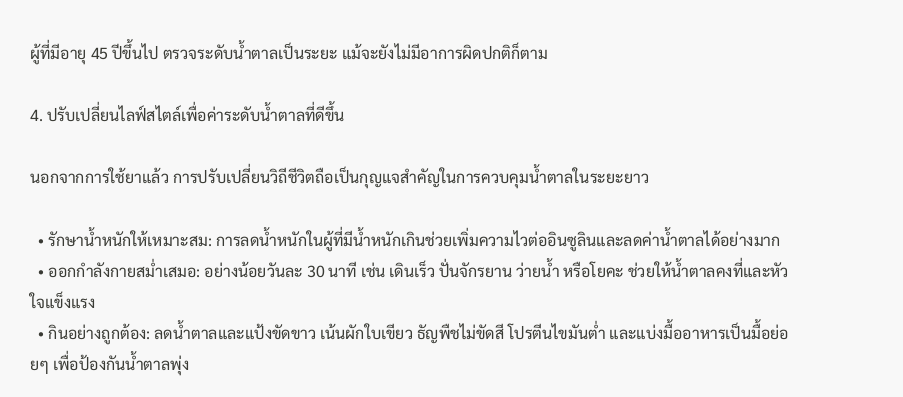ผู้ที่มีอายุ 45 ปีขึ้นไป ตรวจระดับน้ำตาลเป็นระยะ แม้จะยังไม่มีอาการผิดปกติก็ตาม

4. ปรับเปลี่ยนไลฟ์สไตล์เพื่อค่าระดับน้ำตาลที่ดีขึ้น

นอกจากการใช้ยาแล้ว การปรับเปลี่ยนวิถีชีวิตถือเป็นกุญแจสำคัญในการควบคุมน้ำตาลในระยะยาว

  • รักษาน้ำหนักให้เหมาะสม: การลดน้ำหนักในผู้ที่มีน้ำหนักเกินช่วยเพิ่มความไวต่ออินซูลินและลดค่าน้ำตาลได้อย่างมาก
  • ออกกำลังกายสม่ำเสมอ: อย่างน้อยวันละ 30 นาที เช่น เดินเร็ว ปั่นจักรยาน ว่ายน้ำ หรือโยคะ ช่วยให้น้ำตาลคงที่และหัวใจแข็งแรง
  • กินอย่างถูกต้อง: ลดน้ำตาลและแป้งขัดขาว เน้นผักใบเขียว ธัญพืชไม่ขัดสี โปรตีนไขมันต่ำ และแบ่งมื้ออาหารเป็นมื้อย่อยๆ เพื่อป้องกันน้ำตาลพุ่ง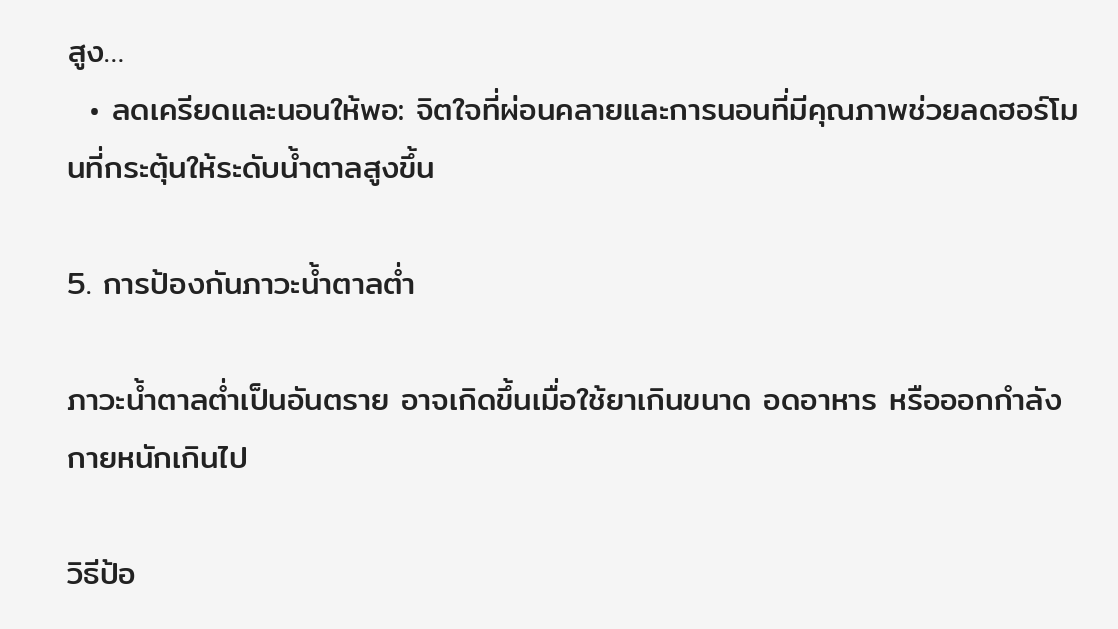สูง…
  • ลดเครียดและนอนให้พอ: จิตใจที่ผ่อนคลายและการนอนที่มีคุณภาพช่วยลดฮอร์โมนที่กระตุ้นให้ระดับน้ำตาลสูงขึ้น

5. การป้องกันภาวะน้ำตาลต่ำ

ภาวะน้ำตาลต่ำเป็นอันตราย อาจเกิดขึ้นเมื่อใช้ยาเกินขนาด อดอาหาร หรือออกกำลังกายหนักเกินไป

วิธีป้อ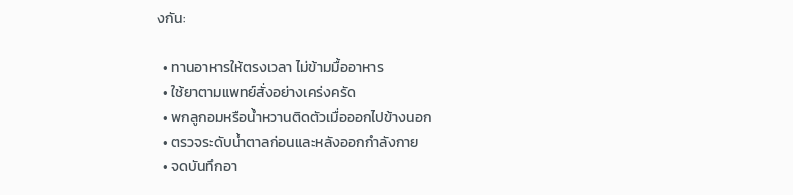งกัน:

  • ทานอาหารให้ตรงเวลา ไม่ข้ามมื้ออาหาร
  • ใช้ยาตามแพทย์สั่งอย่างเคร่งครัด
  • พกลูกอมหรือน้ำหวานติดตัวเมื่อออกไปข้างนอก
  • ตรวจระดับน้ำตาลก่อนและหลังออกกำลังกาย
  • จดบันทึกอา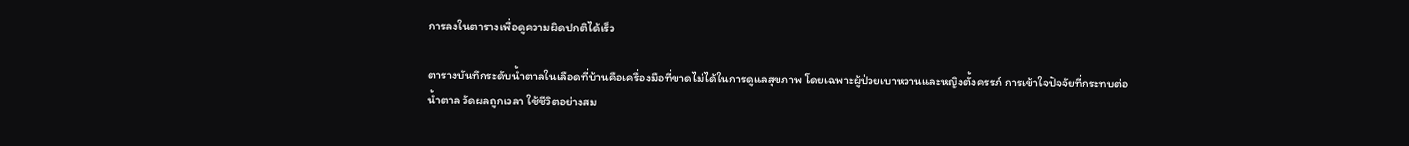การลงในตารางเพื่อดูความผิดปกติได้เร็ว

ตารางบันทึกระดับน้ำตาลในเลือดที่บ้านคือเครื่องมือที่ขาดไม่ได้ในการดูแลสุขภาพ โดยเฉพาะผู้ป่วยเบาหวานและหญิงตั้งครรภ์ การเข้าใจปัจจัยที่กระทบต่อน้ำตาล วัดผลถูกเวลา ใช้ชีวิตอย่างสม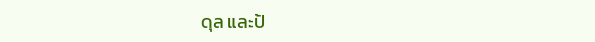ดุล และป้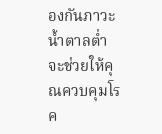องกันภาวะน้ำตาลต่ำ จะช่วยให้คุณควบคุมโรค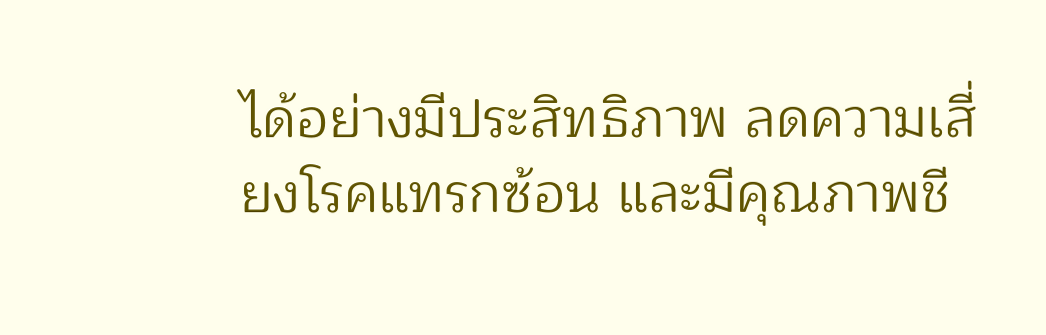ได้อย่างมีประสิทธิภาพ ลดความเสี่ยงโรคแทรกซ้อน และมีคุณภาพชี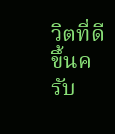วิตที่ดีขึ้นครับ